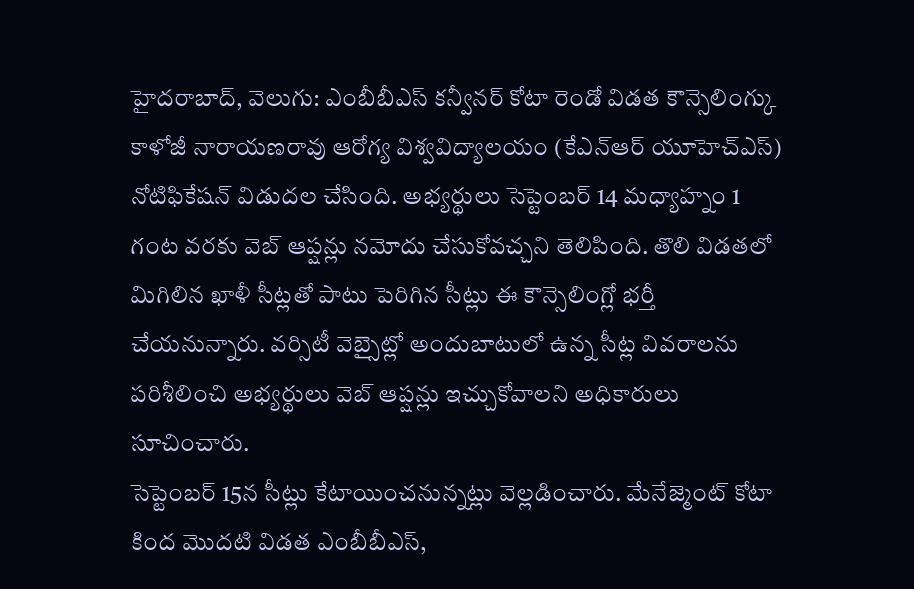హైదరాబాద్, వెలుగు: ఎంబీబీఎస్ కన్వీనర్ కోటా రెండో విడత కౌన్సెలింగ్కు కాళోజీ నారాయణరావు ఆరోగ్య విశ్వవిద్యాలయం (కేఎన్ఆర్ యూహెచ్ఎస్) నోటిఫికేషన్ విడుదల చేసింది. అభ్యర్థులు సెప్టెంబర్ 14 మధ్యాహ్నం 1 గంట వరకు వెబ్ ఆప్షన్లు నమోదు చేసుకోవచ్చని తెలిపింది. తొలి విడతలో మిగిలిన ఖాళీ సీట్లతో పాటు పెరిగిన సీట్లు ఈ కౌన్సెలింగ్లో భర్తీ చేయనున్నారు. వర్సిటీ వెబ్సైట్లో అందుబాటులో ఉన్న సీట్ల వివరాలను పరిశీలించి అభ్యర్థులు వెబ్ ఆప్షన్లు ఇచ్చుకోవాలని అధికారులు సూచించారు.
సెప్టెంబర్ 15న సీట్లు కేటాయించనున్నట్లు వెల్లడించారు. మేనేజ్మెంట్ కోటా కింద మొదటి విడత ఎంబీబీఎస్,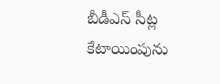బీడీఎస్ సీట్ల కేటాయింపును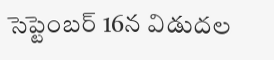సెప్టెంబర్ 16న విడుదల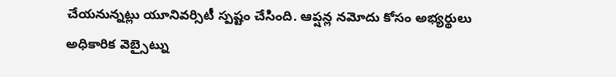చేయనున్నట్లు యూనివర్సిటీ స్పష్టం చేసింది. ఆప్షన్ల నమోదు కోసం అభ్యర్థులు అధికారిక వెబ్సైట్ను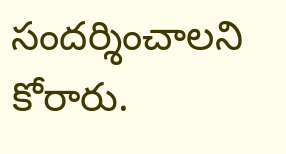సందర్శించాలని కోరారు.